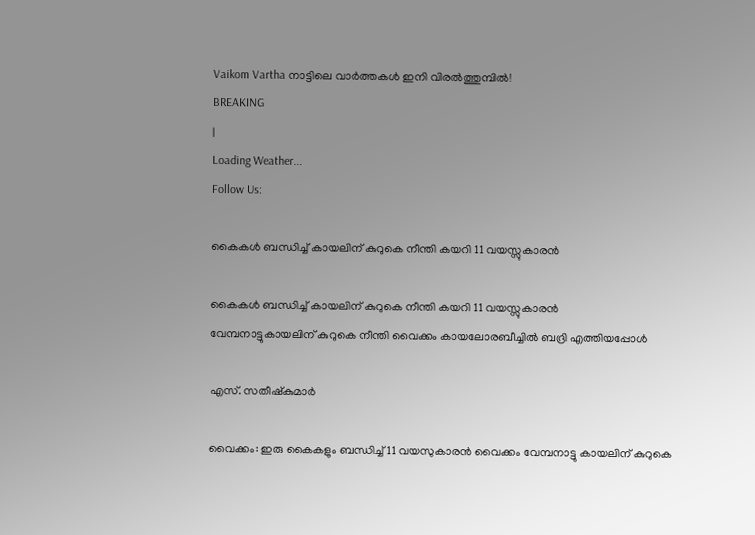Vaikom Vartha നാട്ടിലെ വാർത്തകൾ ഇനി വിരൽത്തുമ്പിൽ!
BREAKING
|
Loading Weather...
Follow Us:

കൈകൾ ബന്ധിച്ച് കായലിന് കുറുകെ നീന്തി കയറി 11 വയസ്സുകാരൻ

കൈകൾ ബന്ധിച്ച് കായലിന് കുറുകെ നീന്തി കയറി 11 വയസ്സുകാരൻ
വേമ്പനാട്ടുകായലിന് കുറുകെ നീന്തി വൈക്കം കായലോരബീച്ചിൽ ബദ്രി എത്തിയപ്പോൾ

എസ്. സതീഷ്കുമാർ

വൈക്കം: ഇരു കൈകളും ബന്ധിച്ച് 11 വയസുകാരൻ വൈക്കം വേമ്പനാട്ടു കായലിന് കുറുകെ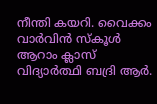നീന്തി കയറി. വൈക്കം വാർവിൻ സ്കൂൾ ആറാം ക്ലാസ് വിദ്യാർത്ഥി ബദ്രി ആർ.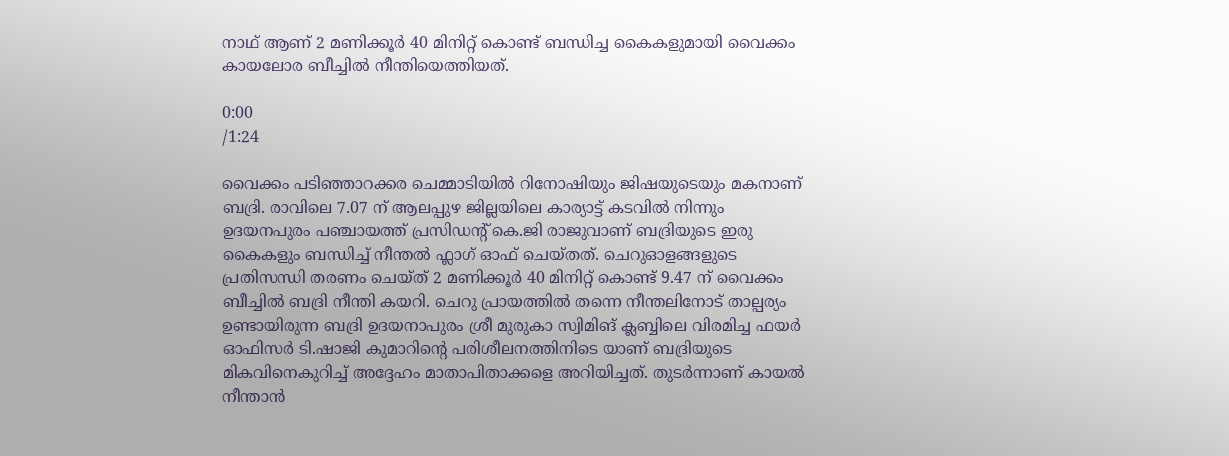നാഥ് ആണ് 2 മണിക്കൂർ 40 മിനിറ്റ് കൊണ്ട് ബന്ധിച്ച കൈകളുമായി വൈക്കം കായലോര ബീച്ചിൽ നീന്തിയെത്തിയത്.

0:00
/1:24

വൈക്കം പടിഞ്ഞാറക്കര ചെമ്മാടിയിൽ റിനോഷിയും ജിഷയുടെയും മകനാണ് ബദ്രി. രാവിലെ 7.07 ന് ആലപ്പുഴ ജില്ലയിലെ കാര്യാട്ട് കടവിൽ നിന്നും ഉദയനപുരം പഞ്ചായത്ത് പ്രസിഡന്റ് കെ.ജി രാജുവാണ് ബദ്രിയുടെ ഇരു കൈകളും ബന്ധിച്ച് നീന്തൽ ഫ്ലാഗ് ഓഫ് ചെയ്തത്. ചെറുഓളങ്ങളുടെ പ്രതിസന്ധി തരണം ചെയ്ത് 2 മണിക്കൂർ 40 മിനിറ്റ് കൊണ്ട് 9.47 ന് വൈക്കം ബീച്ചിൽ ബദ്രി നീന്തി കയറി. ചെറു പ്രായത്തിൽ തന്നെ നീന്തലിനോട് താല്പര്യം ഉണ്ടായിരുന്ന ബദ്രി ഉദയനാപുരം ശ്രീ മുരുകാ സ്വിമിങ് ക്ലബ്ബിലെ വിരമിച്ച ഫയർ ഓഫിസർ ടി.ഷാജി കുമാറിൻ്റെ പരിശീലനത്തിനിടെ യാണ് ബദ്രിയുടെ മികവിനെകുറിച്ച് അദ്ദേഹം മാതാപിതാക്കളെ അറിയിച്ചത്. തുടർന്നാണ് കായൽ നീന്താൻ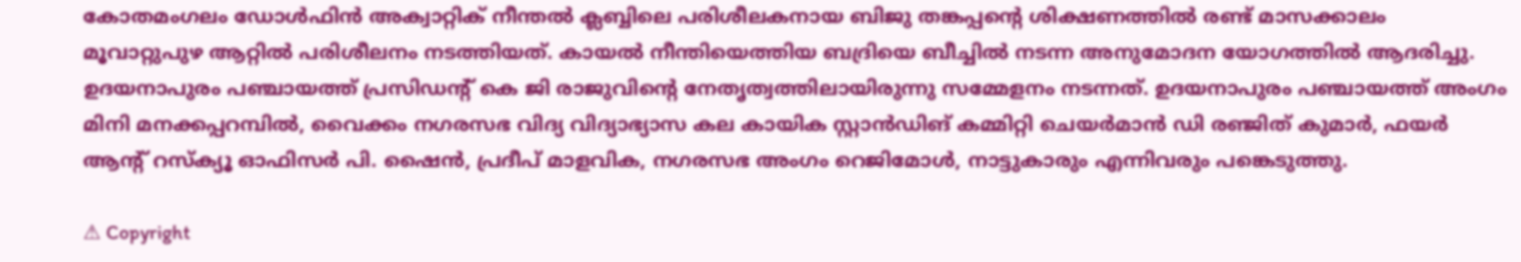കോതമംഗലം ഡോൾഫിൻ അക്വാറ്റിക് നീന്തൽ ക്ലബ്ബിലെ പരിശീലകനായ ബിജു തങ്കപ്പന്റെ ശിക്ഷണത്തിൽ രണ്ട് മാസക്കാലം മൂവാറ്റുപുഴ ആറ്റിൽ പരിശീലനം നടത്തിയത്. കായൽ നീന്തിയെത്തിയ ബദ്രിയെ ബീച്ചിൽ നടന്ന അനുമോദന യോഗത്തിൽ ആദരിച്ചു. ഉദയനാപുരം പഞ്ചായത്ത് പ്രസിഡന്റ് കെ ജി രാജുവിൻ്റെ നേതൃത്വത്തിലായിരുന്നു സമ്മേളനം നടന്നത്. ഉദയനാപുരം പഞ്ചായത്ത് അംഗം മിനി മനക്കപ്പറമ്പിൽ, വൈക്കം നഗരസഭ വിദ്യ വിദ്യാഭ്യാസ കല കായിക സ്റ്റാൻഡിങ് കമ്മിറ്റി ചെയർമാൻ ഡി രഞ്ജിത് കുമാർ, ഫയർ ആൻ്റ് റസ്ക്യൂ ഓഫിസർ പി. ഷൈൻ, പ്രദീപ് മാളവിക, നഗരസഭ അംഗം റെജിമോൾ, നാട്ടുകാരും എന്നിവരും പങ്കെടുത്തു.

⚠ Copyright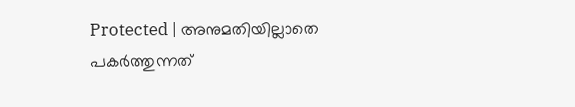Protected | അനുമതിയില്ലാതെ പകർത്തുന്നത്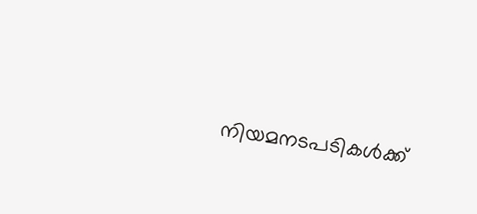നിയമനടപടികൾക്ക്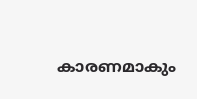കാരണമാകും